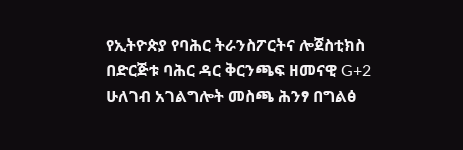የኢትዮጵያ የባሕር ትራንስፖርትና ሎጀስቲክስ በድርጅቱ ባሕር ዳር ቅርንጫፍ ዘመናዊ G+2 ሁለገብ አገልግሎት መስጫ ሕንፃ በግልፅ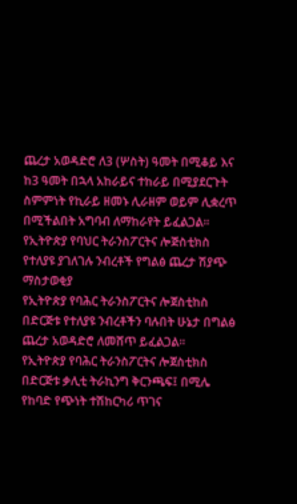ጨረታ አወዳድሮ ለ3 (ሦስት) ዓመት በሚቆይ እና ከ3 ዓመት በኋላ አከራይና ተከራይ በሚያደርጉት ስምምነት የኪራይ ዘመኑ ሊራዘም ወይም ሊቋረጥ በሚችልበት አግባብ ለማከራየት ይፈልጋል፡፡
የኢትዮጵያ የባህር ትራንስፖርትና ሎጅስቲክስ የተለያዩ ያገለገሉ ንብረቶች የግልፅ ጨረታ ሽያጭ ማስታወቂያ
የኢትዮጵያ የባሕር ትራንስፖርትና ሎጀስቲከስ በድርጅቱ የተለያዩ ንብረቶችን ባሉበት ሁኔታ በግልፅ ጨረታ አወዳድሮ ለመሸጥ ይፈልጋል፡፡
የኢትዮጵያ የባሕር ትራንስፖርትና ሎጀስቲክስ በድርጅቱ ቃሊቲ ትራኪንግ ቅርንጫፍ፤ በሚሌ የከባድ የጭነት ተሽከርካሪ ጥገና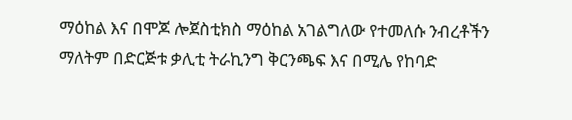ማዕከል እና በሞጆ ሎጀስቲክስ ማዕከል አገልግለው የተመለሱ ንብረቶችን ማለትም በድርጅቱ ቃሊቲ ትራኪንግ ቅርንጫፍ እና በሚሌ የከባድ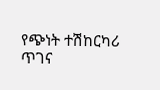የጭነት ተሽከርካሪ ጥገና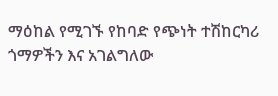ማዕከል የሚገኙ የከባድ የጭነት ተሽከርካሪ ጎማዎችን እና አገልግለው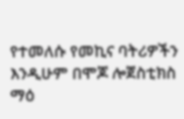የተመለሱ የመኪና ባትሪዎችን እንዲሁም በሞጆ ሎጀስቲክስ ማዕ